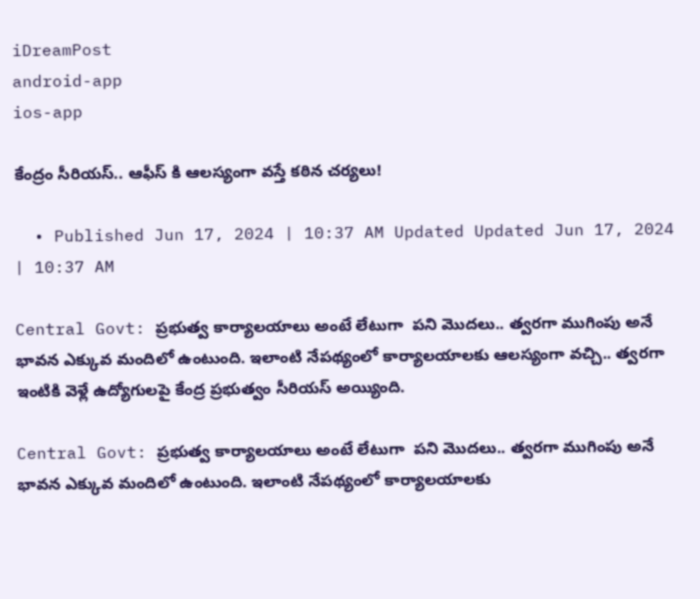iDreamPost
android-app
ios-app

కేంద్రం సీరియస్.. ఆఫీస్ కి ఆలస్యంగా వస్తే కఠిన చర్యలు!

  • Published Jun 17, 2024 | 10:37 AM Updated Updated Jun 17, 2024 | 10:37 AM

Central Govt: ప్రభుత్వ కార్యాలయాలు అంటే లేటుగా  పని మొదలు.. త్వరగా ముగింపు అనే భావన ఎక్కువ మందిలో ఉంటుంది. ఇలాంటి నేపథ్యంలో కార్యాలయాలకు ఆలస్యంగా వచ్చి.. త్వరగా ఇంటికి వెళ్లే ఉద్యోగులపై కేంద్ర ప్రభుత్వం సీరియస్ అయ్యింది.

Central Govt: ప్రభుత్వ కార్యాలయాలు అంటే లేటుగా  పని మొదలు.. త్వరగా ముగింపు అనే భావన ఎక్కువ మందిలో ఉంటుంది. ఇలాంటి నేపథ్యంలో కార్యాలయాలకు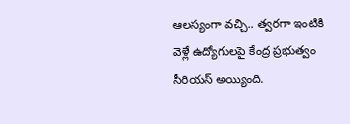ఆలస్యంగా వచ్చి.. త్వరగా ఇంటికి వెళ్లే ఉద్యోగులపై కేంద్ర ప్రభుత్వం సీరియస్ అయ్యింది.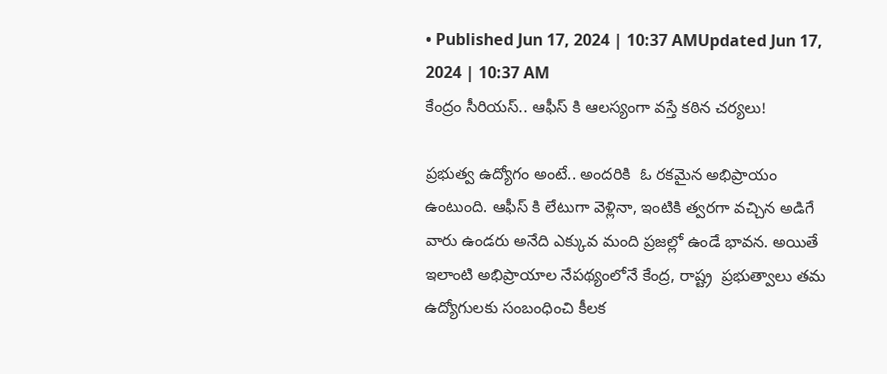• Published Jun 17, 2024 | 10:37 AMUpdated Jun 17, 2024 | 10:37 AM
కేంద్రం సీరియస్.. ఆఫీస్ కి ఆలస్యంగా వస్తే కఠిన చర్యలు!

ప్రభుత్వ ఉద్యోగం అంటే.. అందరికి  ఓ రకమైన అభిప్రాయం ఉంటుంది. ఆఫీస్ కి లేటుగా వెళ్లినా, ఇంటికి త్వరగా వచ్చిన అడిగే వారు ఉండరు అనేది ఎక్కువ మంది ప్రజల్లో ఉండే భావన. అయితే ఇలాంటి అభిప్రాయాల నేపథ్యంలోనే కేంద్ర, రాష్ట్ర  ప్రభుత్వాలు తమ ఉద్యోగులకు సంబంధించి కీలక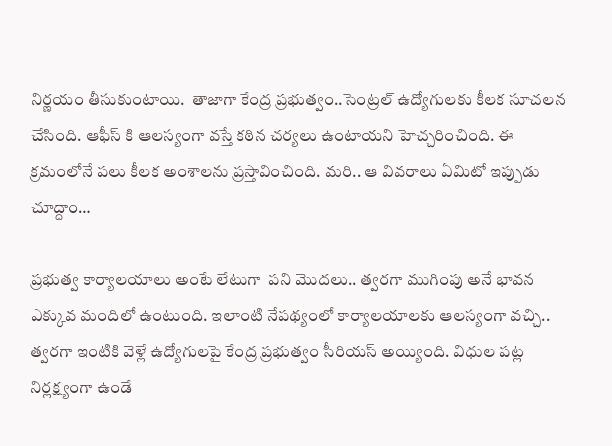నిర్ణయం తీసుకుంటాయి.  తాజాగా కేంద్ర ప్రభుత్వం..సెంట్రల్ ఉద్యోగులకు కీలక సూచలన చేసింది. ఆఫీస్ కి ఆలస్యంగా వస్తే కఠిన చర్యలు ఉంటాయని హెచ్చరించింది. ఈ క్రమంలోనే పలు కీలక అంశాలను ప్రస్తావించింది. మరి.. ఆ వివరాలు ఏమిటో ఇప్పుడు చూద్దాం…

ప్రభుత్వ కార్యాలయాలు అంటే లేటుగా  పని మొదలు.. త్వరగా ముగింపు అనే భావన ఎక్కువ మందిలో ఉంటుంది. ఇలాంటి నేపథ్యంలో కార్యాలయాలకు ఆలస్యంగా వచ్చి.. త్వరగా ఇంటికి వెళ్లే ఉద్యోగులపై కేంద్ర ప్రభుత్వం సీరియస్ అయ్యింది. విధుల పట్ల నిర్లక్ష్యంగా ఉండే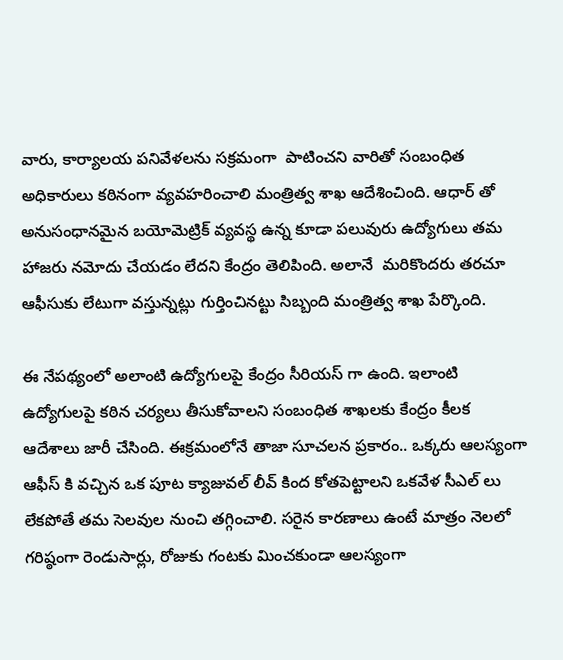వారు, కార్యాలయ పనివేళలను సక్రమంగా  పాటించని వారితో సంబంధిత అధికారులు కఠినంగా వ్యవహరించాలి మంత్రిత్వ శాఖ ఆదేశించింది. ఆధార్‌ తో అనుసంధానమైన బయోమెట్రిక్ వ్యవస్థ ఉన్న కూడా పలువురు ఉద్యోగులు తమ హాజరు నమోదు చేయడం లేదని కేంద్రం తెలిపింది. అలానే  మరికొందరు తరచూ ఆఫీసుకు లేటుగా వస్తున్నట్లు గుర్తించినట్టు సిబ్బంది మంత్రిత్వ శాఖ పేర్కొంది.

ఈ నేపథ్యంలో అలాంటి ఉద్యోగులపై కేంద్రం సీరియస్ గా ఉంది. ఇలాంటి ఉద్యోగులపై కఠిన చర్యలు తీసుకోవాలని సంబంధిత శాఖలకు కేంద్రం కీలక  ఆదేశాలు జారీ చేసింది. ఈక్రమంలోనే తాజా సూచలన ప్రకారం.. ఒక్కరు ఆలస్యంగా  ఆఫీస్ కి వచ్చిన ఒక పూట క్యాజువల్ లీవ్ కింద కోతపెట్టాలని ఒకవేళ సీఎల్‌ లు లేకపోతే తమ సెలవుల నుంచి తగ్గించాలి. సరైన కారణాలు ఉంటే మాత్రం నెలలో గరిష్ఠంగా రెండుసార్లు, రోజుకు గంటకు మించకుండా ఆలస్యంగా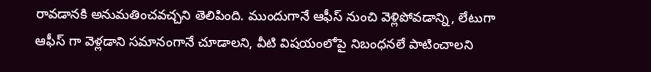రావడానకి అనుమతించవచ్చని తెలిపింది. ముందుగానే ఆఫీస్ నుంచి వెళ్లిపోవడాన్ని, లేటుగా ఆఫీస్ గా వెళ్లడాని సమానంగానే చూడాలని, వీటి విషయంలోపై నిబంధనలే పాటించాలని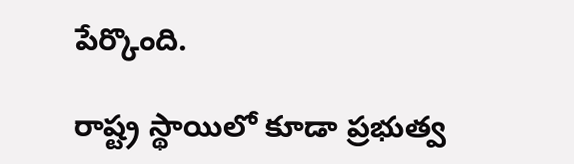పేర్కొంది.

రాష్ట్ర స్థాయిలో కూడా ప్రభుత్వ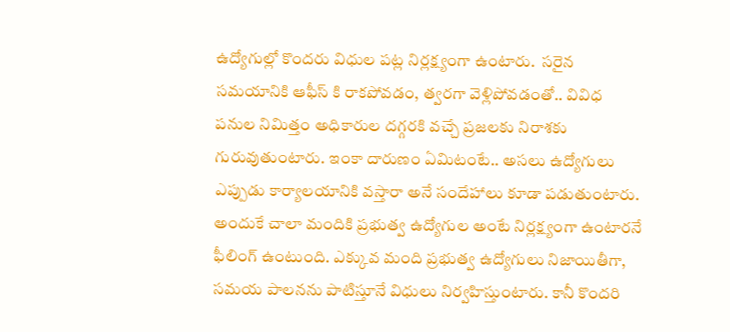ఉద్యోగుల్లో కొందరు విధుల పట్ల నిర్లక్ష్యంగా ఉంటారు.  సరైన సమయానికి ఆఫీస్ కి రాకపోవడం, త్వరగా వెళ్లిపోవడంతో.. వివిధ పనుల నిమిత్తం అధికారుల దగ్గరకి వచ్చే ప్రజలకు నిరాశకు గురువుతుంటారు. ఇంకా దారుణం ఏమిటంటే.. అసలు ఉద్యోగులు ఎప్పుడు కార్యాలయానికి వస్తారా అనే సందేహాలు కూడా పడుతుంటారు. అందుకే చాలా మందికి ప్రభుత్వ ఉద్యోగుల అంటే నిర్లక్ష్యంగా ఉంటారనే ఫీలింగ్ ఉంటుంది. ఎక్కువ మంది ప్రభుత్వ ఉద్యోగులు నిజాయితీగా, సమయ పాలనను పాటిస్తూనే విధులు నిర్వహిస్తుంటారు. కానీ కొందరి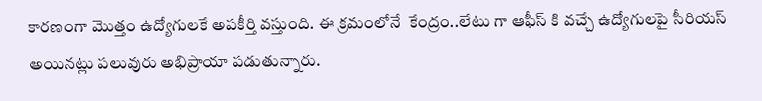కారణంగా మొత్తం ఉద్యోగులకే అపకీర్తి వస్తుంది. ఈ క్రమంలోనే  కేంద్రం..లేటు గా ఆఫీస్ కి వచ్చే ఉద్యోగులపై సీరియస్ అయినట్లు పలువురు అభిప్రాయా పడుతున్నారు.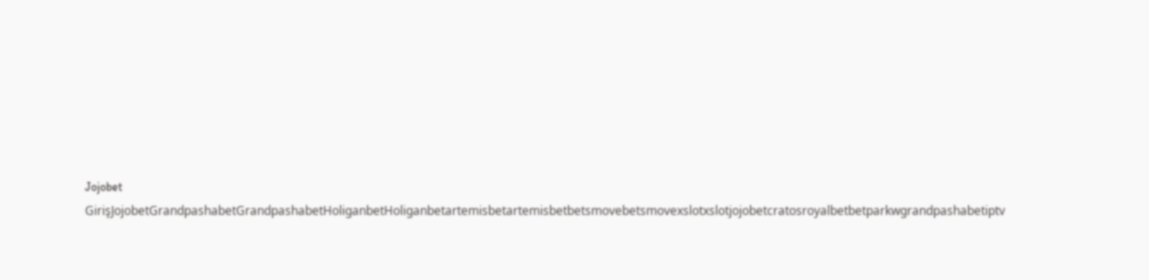Jojobet GirişJojobetGrandpashabetGrandpashabetHoliganbetHoliganbetartemisbetartemisbetbetsmovebetsmovexslotxslotjojobetcratosroyalbetbetparkwgrandpashabetiptv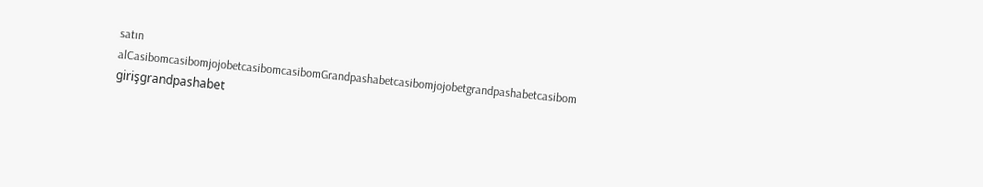satın alCasibomcasibomjojobetcasibomcasibomGrandpashabetcasibomjojobetgrandpashabetcasibom girişgrandpashabet